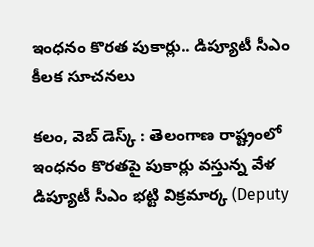ఇంధనం కొరత పుకార్లు.. డిప్యూటీ సీఎం కీలక సూచనలు

కలం, వెబ్ డెస్క్ : తెలంగాణ రాష్ట్రంలో ఇంధనం కొరతపై పుకార్లు వస్తున్న వేళ డిప్యూటీ సీఎం భట్టి విక్రమార్క (Deputy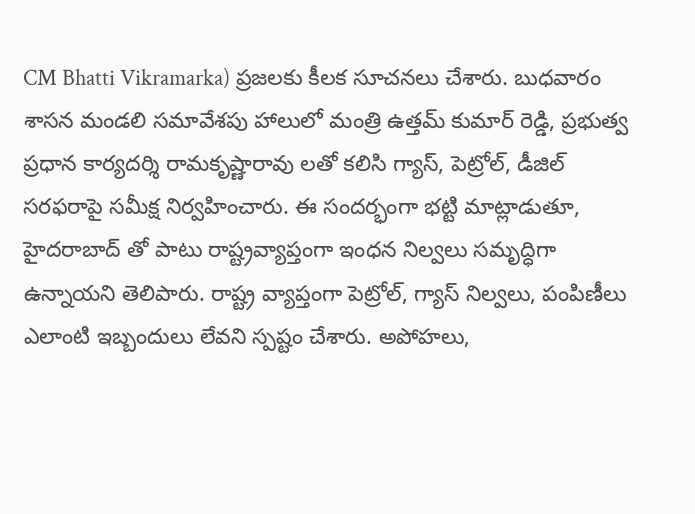CM Bhatti Vikramarka) ప్రజలకు కీలక సూచనలు చేశారు. బుధవారం శాసన మండలి సమావేశపు హాలులో మంత్రి ఉత్తమ్ కుమార్ రెడ్డి, ప్రభుత్వ ప్రధాన కార్యదర్శి రామకృష్ణారావు లతో కలిసి గ్యాస్, పెట్రోల్, డీజిల్ సరఫరాపై సమీక్ష నిర్వహించారు. ఈ సందర్భంగా భట్టి మాట్లాడుతూ, హైదరాబాద్ తో పాటు రాష్ట్రవ్యాప్తంగా ఇంధన నిల్వలు సమృద్ధిగా ఉన్నాయని తెలిపారు. రాష్ట్ర వ్యాప్తంగా పెట్రోల్, గ్యాస్ నిల్వలు, పంపిణీలు ఎలాంటి ఇబ్బందులు లేవని స్పష్టం చేశారు. అపోహలు,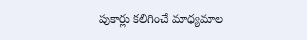పుకార్లు కలిగించే మాధ్యమాల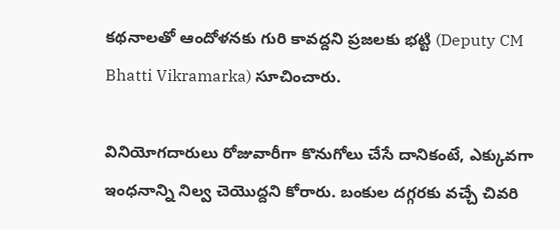కథనాలతో ఆందోళనకు గురి కావద్దని ప్రజలకు భట్టి (Deputy CM Bhatti Vikramarka) సూచించారు.

వినియోగదారులు రోజువారీగా కొనుగోలు చేసే దానికంటే, ఎక్కువగా ఇంధనాన్ని నిల్వ చెయొద్దని కోరారు. బంకుల దగ్గరకు వచ్చే చివరి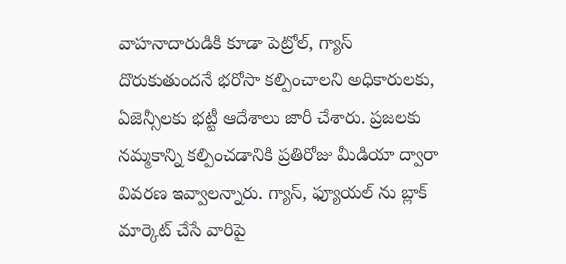వాహనాదారుడికి కూడా పెట్రోల్, గ్యాస్ దొరుకుతుందనే భరోసా కల్పించాలని అధికారులకు, ఏజెన్సీలకు భట్టీ ఆదేశాలు జారీ చేశారు. ప్రజలకు నమ్మకాన్ని కల్పించడానికి ప్రతిరోజు మీడియా ద్వారా వివరణ ఇవ్వాలన్నారు. గ్యాస్, ఫ్యూయల్ ను బ్లాక్ మార్కెట్ చేసే వారిపై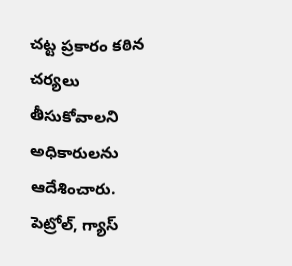చట్ట ప్రకారం కఠిన చర్యలు తీసుకోవాలని అధికారులను ఆదేశించారు. పెట్రోల్, గ్యాస్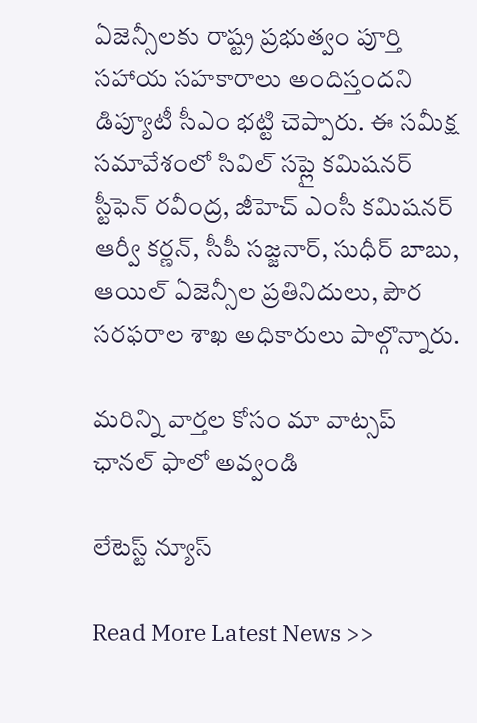ఏజెన్సీలకు రాష్ట్ర ప్రభుత్వం పూర్తి సహాయ సహకారాలు అందిస్తందని డిప్యూటీ సీఎం భట్టి చెప్పారు. ఈ సమీక్ష సమావేశంలో సివిల్ సప్లై కమిషనర్ స్టీఫెన్ రవీంద్ర, జీహెచ్ ఎంసీ కమిషనర్ ఆర్వీ కర్ణన్, సీపీ సజ్జనార్, సుధీర్ బాబు, ఆయిల్ ఏజెన్సీల ప్రతినిదులు, పౌర సరఫరాల శాఖ అధికారులు పాల్గొన్నారు.

మ‌రిన్ని వార్త‌ల కోసం మా వాట్స‌ప్ ఛాన‌ల్ ఫాలో అవ్వండి

లేటెస్ట్ న్యూస్‌

Read More Latest News >>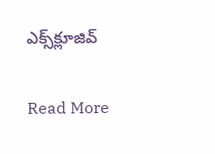ఎక్స్‌క్లూజివ్‌

Read More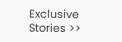Exclusive Stories >>